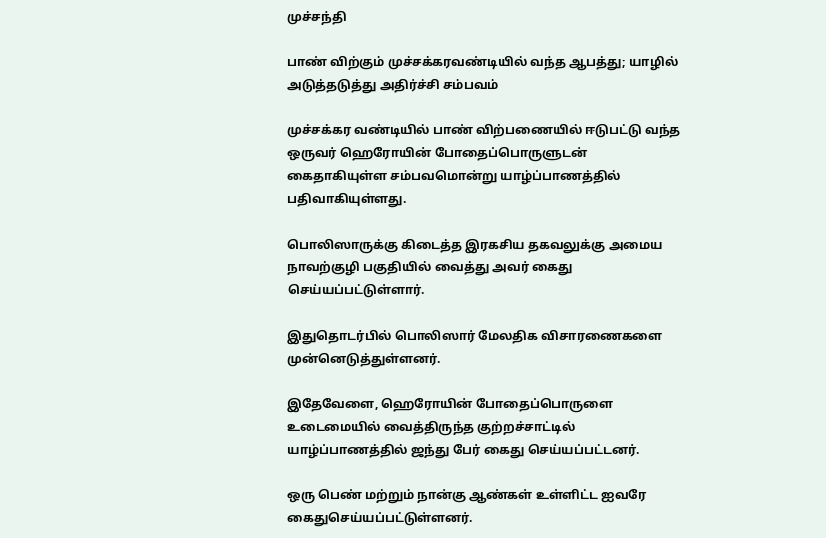முச்சந்தி

பாண் விற்கும் முச்சக்கரவண்டியில் வந்த ஆபத்து; யாழில் அடுத்தடுத்து அதிர்ச்சி சம்பவம்

முச்சக்கர வண்டியில் பாண் விற்பணையில் ஈடுபட்டு வந்த ஒருவர் ஹெரோயின் போதைப்பொருளுடன் கைதாகியுள்ள சம்பவமொன்று யாழ்ப்பாணத்தில் பதிவாகியுள்ளது.

பொலிஸாருக்கு கிடைத்த இரகசிய தகவலுக்கு அமைய நாவற்குழி பகுதியில் வைத்து அவர் கைது செய்யப்பட்டுள்ளார்.

இதுதொடர்பில் பொலிஸார் மேலதிக விசாரணைகளை முன்னெடுத்துள்ளனர்.

இதேவேளை, ஹெரோயின் போதைப்பொருளை உடைமையில் வைத்திருந்த குற்றச்சாட்டில் யாழ்ப்பாணத்தில் ஜந்து பேர் கைது செய்யப்பட்டனர்.

ஒரு பெண் மற்றும் நான்கு ஆண்கள் உள்ளிட்ட ஐவரே கைதுசெய்யப்பட்டுள்ளனர்.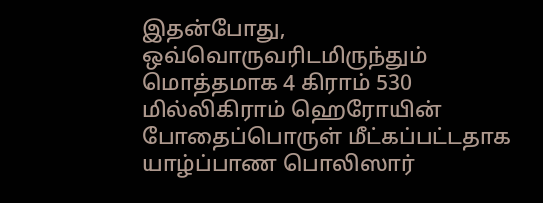இதன்போது, ஒவ்வொருவரிடமிருந்தும் மொத்தமாக 4 கிராம் 530 மில்லிகிராம் ஹெரோயின் போதைப்பொருள் மீட்கப்பட்டதாக யாழ்ப்பாண பொலிஸார்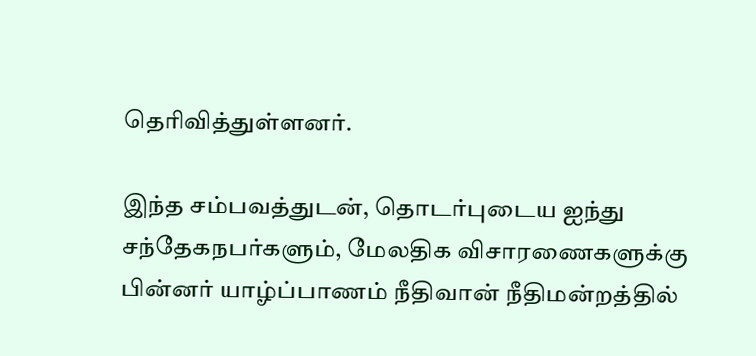தெரிவித்துள்ளனர்.

இந்த சம்பவத்துடன், தொடர்புடைய ஐந்து சந்தேகநபர்களும், மேலதிக விசாரணைகளுக்கு பின்னர் யாழ்ப்பாணம் நீதிவான் நீதிமன்றத்தில்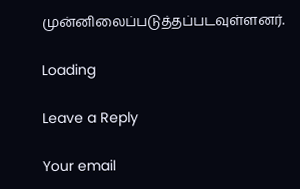முன்னிலைப்படுத்தப்படவுள்ளனர்.

Loading

Leave a Reply

Your email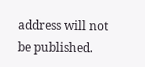address will not be published.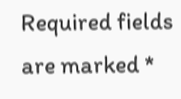Required fields are marked *